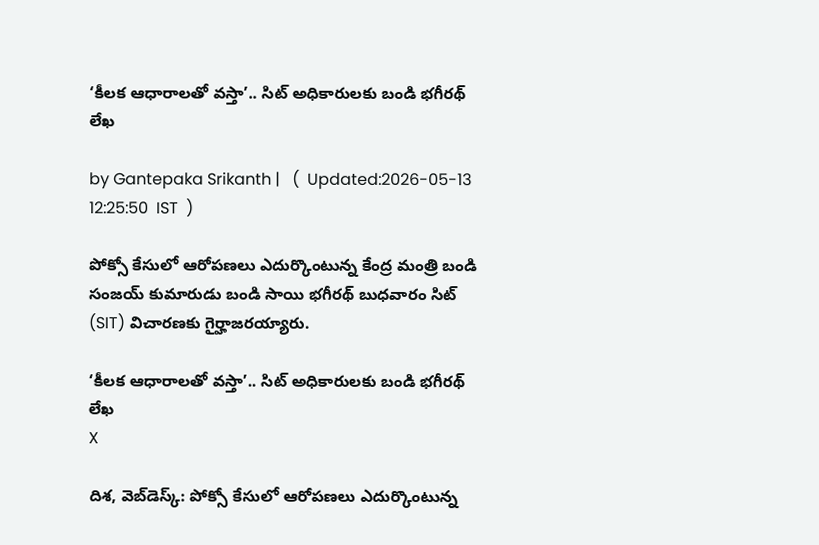‘కీలక ఆధారాలతో వస్తా’.. సిట్ అధికారులకు బండి భగీరథ్ లేఖ

by Gantepaka Srikanth |   (  Updated:2026-05-13 12:25:50  IST  )

పోక్సో కేసులో ఆరోపణలు ఎదుర్కొంటున్న కేంద్ర మంత్రి బండి సంజయ్ కుమారుడు బండి సాయి భగీరథ్ బుధవారం సిట్ (SIT) విచారణకు గైర్హాజరయ్యారు.

‘కీలక ఆధారాలతో వస్తా’.. సిట్ అధికారులకు బండి భగీరథ్ లేఖ
X

దిశ, వెబ్‌డెస్క్: పోక్సో కేసులో ఆరోపణలు ఎదుర్కొంటున్న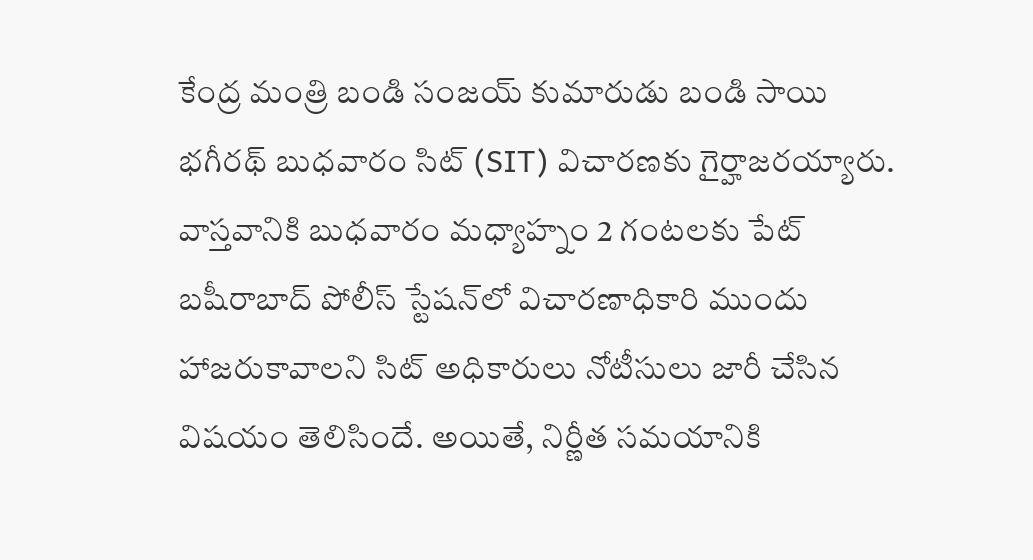కేంద్ర మంత్రి బండి సంజయ్ కుమారుడు బండి సాయి భగీరథ్ బుధవారం సిట్ (SIT) విచారణకు గైర్హాజరయ్యారు. వాస్తవానికి బుధవారం మధ్యాహ్నం 2 గంటలకు పేట్ బషీరాబాద్ పోలీస్ స్టేషన్‌లో విచారణాధికారి ముందు హాజరుకావాలని సిట్ అధికారులు నోటీసులు జారీ చేసిన విషయం తెలిసిందే. అయితే, నిర్ణీత సమయానికి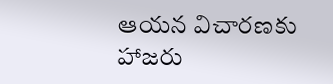ఆయన విచారణకు హాజరు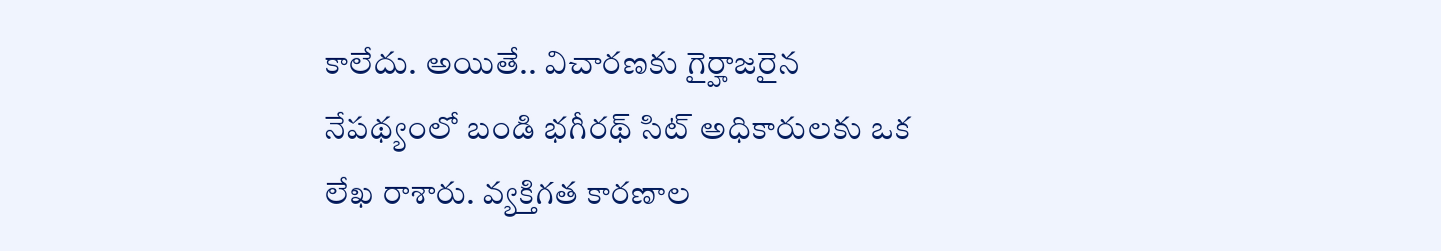కాలేదు. అయితే.. విచారణకు గైర్హాజరైన నేపథ్యంలో బండి భగీరథ్ సిట్ అధికారులకు ఒక లేఖ రాశారు. వ్యక్తిగత కారణాల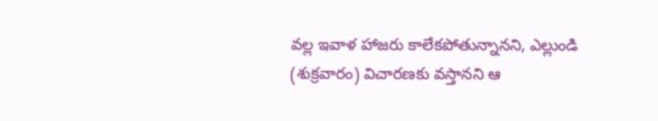వల్ల ఇవాళ హాజరు కాలేకపోతున్నానని, ఎల్లుండి (శుక్రవారం) విచారణకు వస్తానని ఆ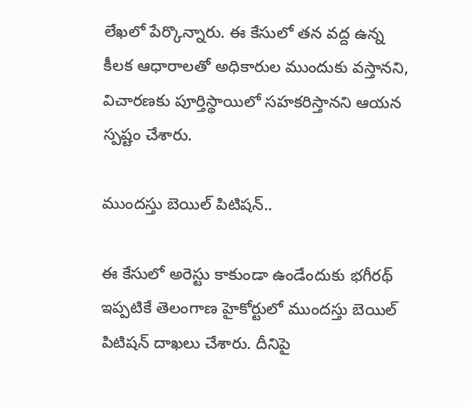లేఖలో పేర్కొన్నారు. ఈ కేసులో తన వద్ద ఉన్న కీలక ఆధారాలతో అధికారుల ముందుకు వస్తానని, విచారణకు పూర్తిస్థాయిలో సహకరిస్తానని ఆయన స్పష్టం చేశారు.

ముందస్తు బెయిల్ పిటిషన్..

ఈ కేసులో అరెస్టు కాకుండా ఉండేందుకు భగీరథ్ ఇప్పటికే తెలంగాణ హైకోర్టులో ముందస్తు బెయిల్ పిటిషన్ దాఖలు చేశారు. దీనిపై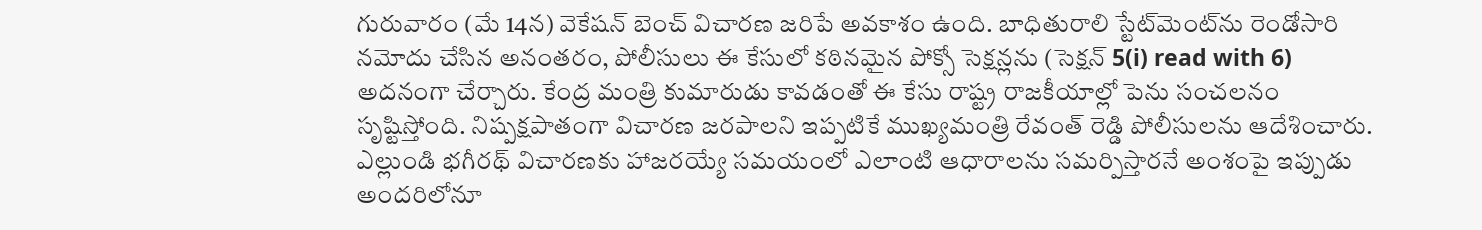గురువారం (మే 14న) వెకేషన్ బెంచ్ విచారణ జరిపే అవకాశం ఉంది. బాధితురాలి స్టేట్‌మెంట్‌ను రెండోసారి నమోదు చేసిన అనంతరం, పోలీసులు ఈ కేసులో కఠినమైన పోక్సో సెక్షన్లను (సెక్షన్ 5(i) read with 6) అదనంగా చేర్చారు. కేంద్ర మంత్రి కుమారుడు కావడంతో ఈ కేసు రాష్ట్ర రాజకీయాల్లో పెను సంచలనం సృష్టిస్తోంది. నిష్పక్షపాతంగా విచారణ జరపాలని ఇప్పటికే ముఖ్యమంత్రి రేవంత్ రెడ్డి పోలీసులను ఆదేశించారు. ఎల్లుండి భగీరథ్ విచారణకు హాజరయ్యే సమయంలో ఎలాంటి ఆధారాలను సమర్పిస్తారనే అంశంపై ఇప్పుడు అందరిలోనూ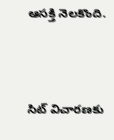ఆసక్తి నెలకొంది.




సిట్ విచారణకు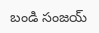బండి సంజయ్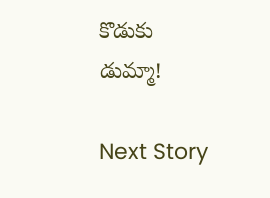కొడుకు డుమ్మా!

Next Story